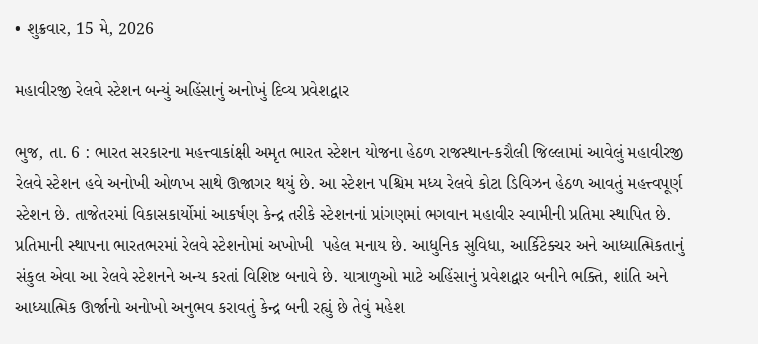• શુક્રવાર, 15 મે, 2026

મહાવીરજી રેલવે સ્ટેશન બન્યું અહિંસાનું અનોખું દિવ્ય પ્રવેશદ્વાર

ભુજ, તા. 6 : ભારત સરકારના મહત્ત્વાકાંક્ષી અમૃત ભારત સ્ટેશન યોજના હેઠળ રાજસ્થાન-કરૌલી જિલ્લામાં આવેલું મહાવીરજી રેલવે સ્ટેશન હવે અનોખી ઓળખ સાથે ઊજાગર થયું છે. આ સ્ટેશન પશ્ચિમ મધ્ય રેલવે કોટા ડિવિઝન હેઠળ આવતું મહત્ત્વપૂર્ણ સ્ટેશન છે. તાજેતરમાં વિકાસકાર્યોમાં આકર્ષણ કેન્દ્ર તરીકે સ્ટેશનનાં પ્રાંગણમાં ભગવાન મહાવીર સ્વામીની પ્રતિમા સ્થાપિત છે. પ્રતિમાની સ્થાપના ભારતભરમાં રેલવે સ્ટેશનોમાં અખોખી  પહેલ મનાય છે. આધુનિક સુવિધા, આર્કિટેક્ચર અને આધ્યાત્મિકતાનું સંકુલ એવા આ રેલવે સ્ટેશનને અન્ય કરતાં વિશિષ્ટ બનાવે છે. યાત્રાળુઓ માટે અહિંસાનું પ્રવેશદ્વાર બનીને ભક્તિ, શાંતિ અને આધ્યાત્મિક ઊર્જાનો અનોખો અનુભવ કરાવતું કેન્દ્ર બની રહ્યું છે તેવું મહેશ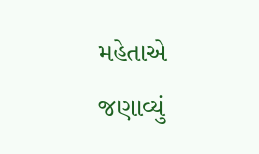મહેતાએ જણાવ્યું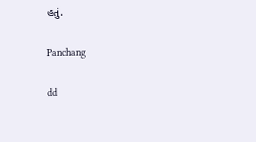હતું.

Panchang

dd